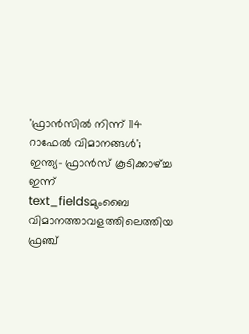'ഫ്രാൻസിൽ നിന്ന് 114 റാഫേൽ വിമാനങ്ങൾ'; ഇന്ത്യ- ഫ്രാൻസ് കൂടിക്കാഴ്ച്ച ഇന്ന്
text_fieldsമുംബൈ വിമാനത്താവളത്തിലെത്തിയ ഫ്രഞ്ച്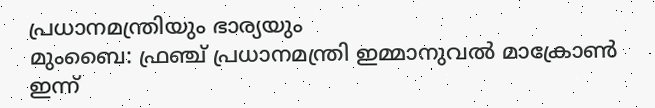പ്രധാനമന്ത്രിയും ഭാര്യയും
മുംബൈ: ഫ്രഞ്ച് പ്രധാനമന്ത്രി ഇമ്മാനുവൽ മാക്രോൺ ഇന്ന്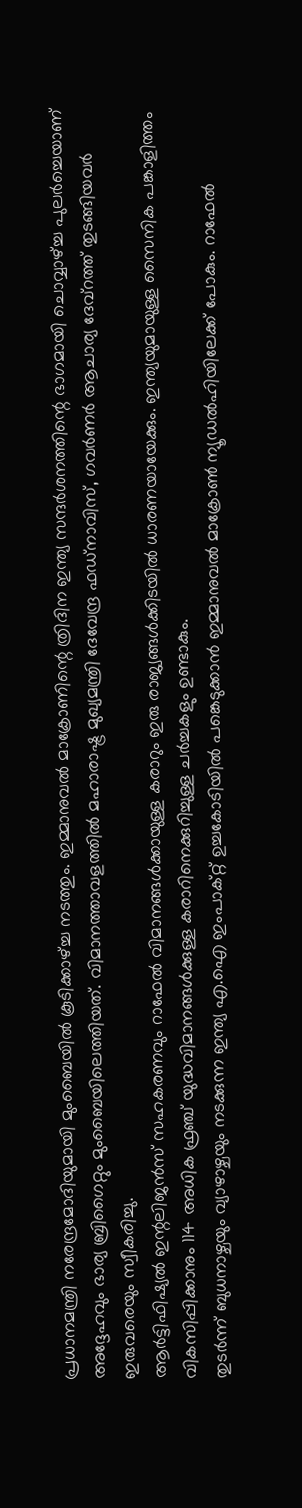പ്രധാനമന്ത്രി നരേന്ദ്രമോദിയുമായി മുംബൈയിൽ കൂടിക്കാഴ്ച്ച നടത്തും. ഇമ്മാനുവൽ മാക്രോണിന്റെ ത്രിദിന ഇന്ത്യ സന്ദർശനത്തിന്റെ ഭാഗമായി ചൊവ്വാഴ്ച്ച പുലർച്ചെയാണ് അദ്ദേഹവും ഭാര്യ ബ്രിഗൈറ്റും മുംബൈയിലെത്തിയത്. വിമാനത്താവളത്തിൽ മഹാരാഷ്ട്ര മുഖ്യമന്ത്രി ദേവേന്ദ്ര ഫഡ്നാവിസ്, ഗവർണർ ആചാര്യ ദേവ്റത്ത് തുടങ്ങിയവർ ഇരുവരെയും സ്വീകരിച്ചു.
ആർട്ടിഫിഷ്യൽ ഇന്റലിജൻസ് സഹകരണവും റാഫേൽ വിമാനങ്ങൾക്കായുള്ള കരാറും ഇരു രാജ്യങ്ങൾക്കിടയിൽ ധാരണയായേക്കും. ഇന്ത്യയുമായുള്ള സൈനിക പങ്കാളിത്തം വികസിപ്പിക്കാനും 114 അധിക ഫ്രഞ്ച് യുദ്ധവിമാനങ്ങൾക്കുള്ള കരാറിനെക്കുറിച്ചുള്ള ചർച്ചകളും ഉണ്ടാകും.
തുടർന്ന് ബുധനാഴ്ചയും വ്യാഴാഴ്ചയും നടക്കുന്ന ഇന്ത്യ എ.ഐ ഇംപാക്റ്റ് ഉച്ചകോടിയിൽ പങ്കെടുക്കാൻ ഇമ്മാനുവൽ മാക്രോൺ ന്യൂഡൽഹിയിലേക്ക് പോകും. റാഫേൽ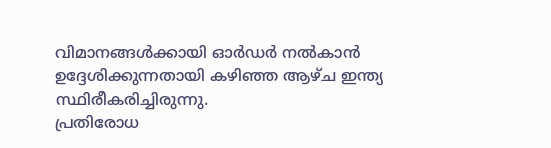വിമാനങ്ങൾക്കായി ഓർഡർ നൽകാൻ ഉദ്ദേശിക്കുന്നതായി കഴിഞ്ഞ ആഴ്ച ഇന്ത്യ സ്ഥിരീകരിച്ചിരുന്നു.
പ്രതിരോധ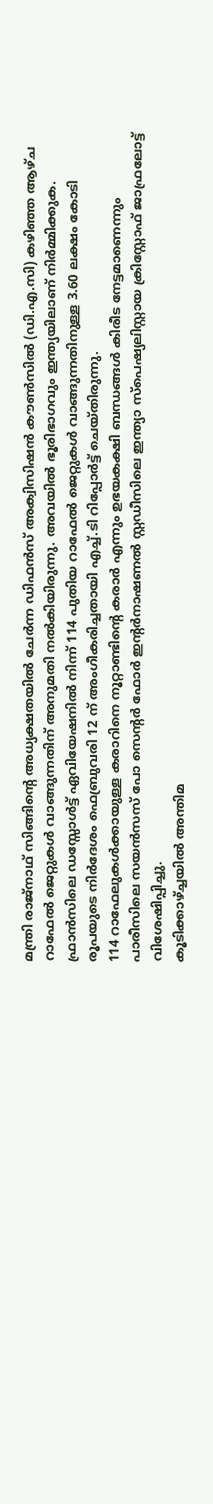മന്ത്രി രാജ്നാഥ് സിങ്ങിന്റെ അധ്യക്ഷതയിൽ ചേർന്ന ഡിഫൻസ് അക്വിസിഷൻ കൗൺസിൽ (ഡി.എ.സി) കഴിഞ്ഞ ആഴ്ച റാഫേൽ ജെറ്റുകൾ വാങ്ങുന്നതിന് അനുമതി നൽകിയിരുന്നു. അവയിൽ ഭൂരിഭാഗവും ഇന്ത്യയിലാണ് നിർമ്മിക്കുക.
ഫ്രാൻസിലെ ഡസ്സോൾട്ട് ഏവിയേഷനിൽ നിന്ന് 114 പുതിയ റാഫേൽ ജെറ്റുകൾ വാങ്ങുന്നതിനുള്ള 3.60 ലക്ഷം കോടി രൂപയുടെ നിർദേശം ഫെബ്രുവരി 12 ന് അംഗീകരിച്ചതായി എച്ച്.ടി റിപ്പോർട്ട് ചെയ്തിരുന്നു.
114 റാഫേലുകൾക്കായുള്ള കരാറിനെ നൂറ്റാണ്ടിന്റെ കരാർ എന്നും ഉഭയകക്ഷി ബന്ധങ്ങൾ കിരീട നേട്ടമാണെന്നും പാരീസിലെ സയൻസസ് പോ സെന്റർ ഫോർ ഇന്റർനാഷണൽ സ്റ്റഡീസിലെ ഇന്ത്യാ സ്പെഷ്യലിസ്റ്റായ ക്രിസ്റ്റോഫ് ജാഫ്രലോട്ട് വിശേഷിപ്പിച്ചു.
കൂടിക്കാഴ്ച്ചയിൽ അന്തിമ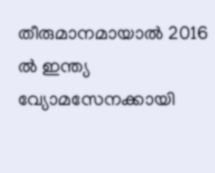തീരുമാനമായാൽ 2016 ൽ ഇന്ത്യ വ്യോമസേനക്കായി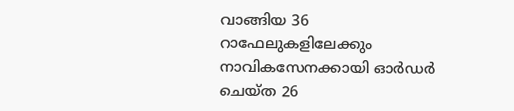വാങ്ങിയ 36 റാഫേലുകളിലേക്കും നാവികസേനക്കായി ഓർഡർ ചെയ്ത 26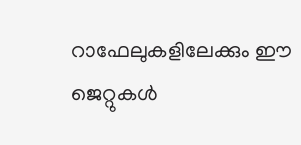റാഫേലുകളിലേക്കും ഈ ജെറ്റുകൾ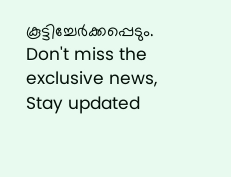കൂട്ടിച്ചേർക്കപ്പെടും.
Don't miss the exclusive news, Stay updated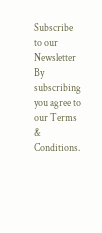Subscribe to our Newsletter
By subscribing you agree to our Terms & Conditions.